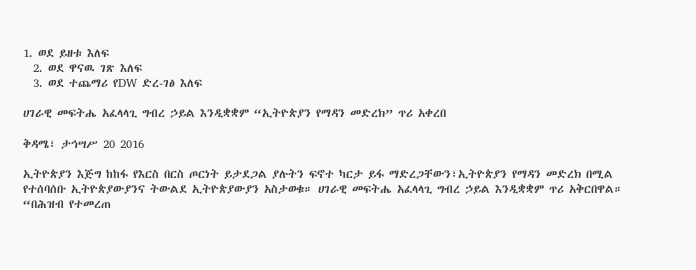1. ወደ ይዘቱ እለፍ
  2. ወደ ዋናዉ ገጽ እለፍ
  3. ወደ ተጨማሪ የDW ድረ-ገፅ እለፍ

ሀገራዊ መፍትሔ አፈላላጊ ግብረ ኃይል እንዲቋቋም “ኢትዮጵያን የማዳን መድረክ” ጥሪ አቀረበ

ቅዳሜ፣ ታኅሣሥ 20 2016

ኢትዮጵያን እጅግ ከከፋ የእርስ በርስ ጦርነት ይታደጋል ያሉትን ፍኖተ ካርታ ይፋ ማድረጋቸውን፣ኢትዮጵያን የማዳን መድረክ በሚል የተሰባሰቡ ኢትዮጵያውያንና ትውልደ ኢትዮጵያውያን አስታወቁ። ሀገራዊ መፍትሔ አፈላላጊ ግብረ ኃይል እንዲቋቋም ጥሪ አቅርበዋል። “በሕዝብ የተመረጠ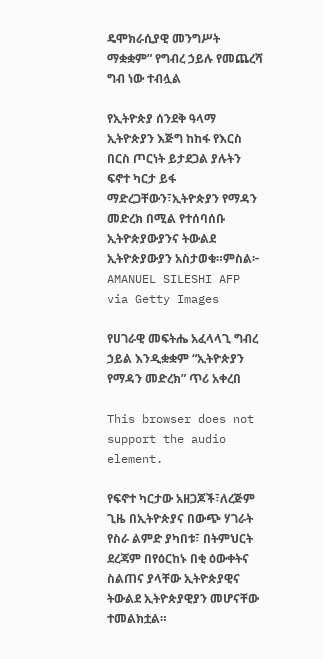ዴሞክራሲያዊ መንግሥት ማቋቋም” የግብረ ኃይሉ የመጨረሻ ግብ ነው ተብሏል

የኢትዮጵያ ሰንደቅ ዓላማ
ኢትዮጵያን እጅግ ከከፋ የእርስ በርስ ጦርነት ይታደጋል ያሉትን ፍኖተ ካርታ ይፋ ማድረጋቸውን፣ኢትዮጵያን የማዳን መድረክ በሚል የተሰባሰቡ ኢትዮጵያውያንና ትውልደ ኢትዮጵያውያን አስታወቁ።ምስል፦ AMANUEL SILESHI AFP via Getty Images

የሀገራዊ መፍትሔ አፈላላጊ ግብረ ኃይል እንዲቋቋም “ኢትዮጵያን የማዳን መድረክ” ጥሪ አቀረበ

This browser does not support the audio element.

የፍኖተ ካርታው አዘጋጆች፣ለረጅም ጊዜ በኢትዮጵያና በውጭ ሃገራት የስራ ልምድ ያካበቱ፣ በትምህርት ደረጃም በየዕርከኑ በቂ ዕውቀትና  ስልጠና ያላቸው ኢትዮጵያዊና ትውልደ ኢትዮጵያዊያን መሆናቸው ተመልክቷል።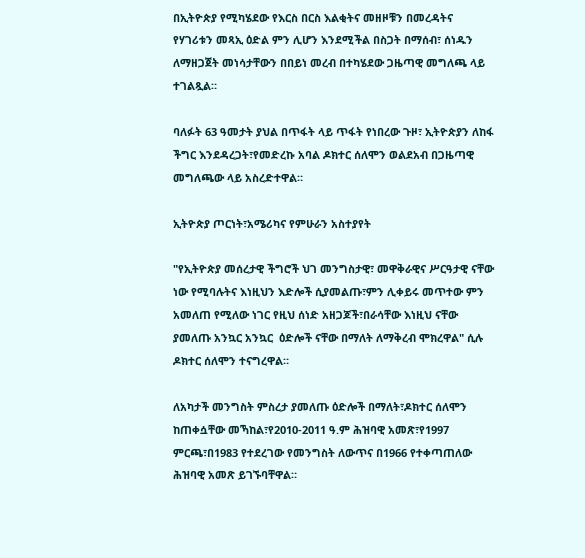በኢትዮጵያ የሚካሄደው የእርስ በርስ እልቂትና መዘዞቹን በመረዳትና የሃገሪቱን መጻኢ ዕድል ምን ሊሆን እንደሚችል በስጋት በማሰብ፣ ሰነዱን ለማዘጋጀት መነሳታቸውን በበይነ መረብ በተካሄደው ጋዜጣዊ መግለጫ ላይ ተገልጿል።

ባለፉት 63 ዓመታት ያህል በጥፋት ላይ ጥፋት የነበረው ጉዞ፣ ኢትዮጵያን ለከፋ ችግር እንደዳረጋት፣የመድረኩ አባል ዶክተር ሰለሞን ወልደአብ በጋዜጣዊ መግለጫው ላይ አስረድተዋል።

ኢትዮጵያ ጦርነት፣አሜሪካና የምሁራን አስተያየት

"የኢትዮጵያ መሰረታዊ ችግሮች ህገ መንግስታዊ፣ መዋቅራዊና ሥርዓታዊ ናቸው ነው የሚባሉትና እነዚህን እድሎች ሲያመልጡ፣ምን ሊቀይሩ መጥተው ምን አመለጠ የሚለው ነገር የዚህ ሰነድ አዘጋጆች፣በራሳቸው እነዚህ ናቸው ያመለጡ አንኳር አንኳር  ዕድሎች ናቸው በማለት ለማቅረብ ሞክረዋል" ሲሉ ዶክተር ሰለሞን ተናግረዋል።

ለአካታች መንግስት ምስረታ ያመለጡ ዕድሎች በማለት፣ዶክተር ሰለሞን ከጠቀሷቸው መኻከል፣የ2010-2011 ዓ.ም ሕዝባዊ አመጽ፣የ1997 ምርጫ፣በ1983 የተደረገው የመንግስት ለውጥና በ1966 የተቀጣጠለው ሕዝባዊ አመጽ ይገኙባቸዋል።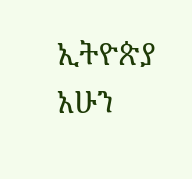ኢትዮጵያ አሁን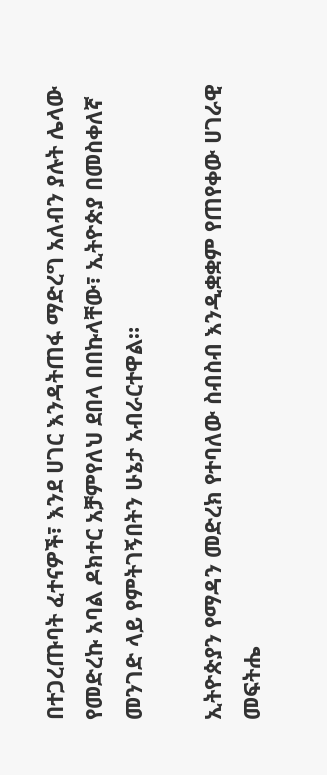በተጋረጡባት ፈተናዎች፣ እንደ ሀገር እንዳትጠፋ ማድረግ አለብን ያሉት ሌላው የመድረኩ አባል ዶክተር አቻምየለህ ደበላ በበኩላቸው፣ ኢትዮጵያ በመስቀለኛ  መንገድ ላይ የምትገኝበትን ሁኔታ አብራርተዋል።

ኢትዮጵያን የማዳን መድረክ የተባለው ስብስብ እንዲቋቋም የጠየቀው ሀገራዊ መፍትሔ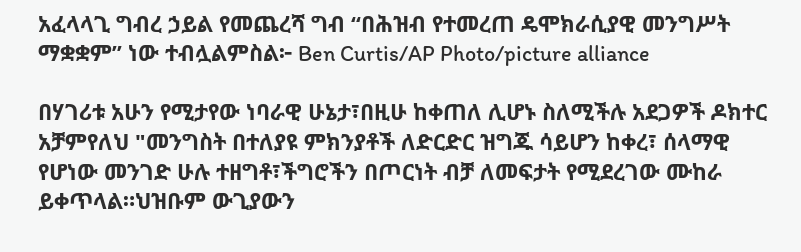አፈላላጊ ግብረ ኃይል የመጨረሻ ግብ “በሕዝብ የተመረጠ ዴሞክራሲያዊ መንግሥት ማቋቋም” ነው ተብሏልምስል፦ Ben Curtis/AP Photo/picture alliance

በሃገሪቱ አሁን የሚታየው ነባራዊ ሁኔታ፣በዚሁ ከቀጠለ ሊሆኑ ስለሚችሉ አደጋዎች ዶክተር አቻምየለህ "መንግስት በተለያዩ ምክንያቶች ለድርድር ዝግጁ ሳይሆን ከቀረ፣ ሰላማዊ የሆነው መንገድ ሁሉ ተዘግቶ፣ችግሮችን በጦርነት ብቻ ለመፍታት የሚደረገው ሙከራ ይቀጥላል።ህዝቡም ውጊያውን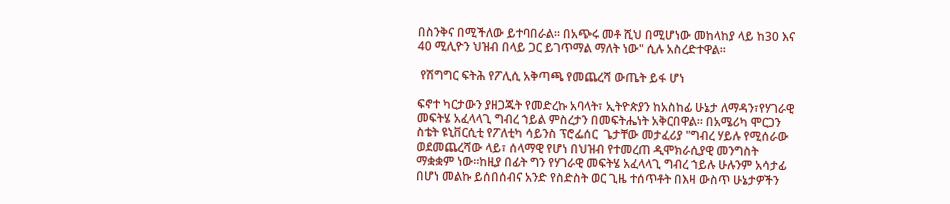በስንቅና በሚችለው ይተባበራል። በአጭሩ መቶ ሺህ በሚሆነው መከላከያ ላይ ከ30 እና 40 ሚሊዮን ህዝብ በላይ ጋር ይገጥማል ማለት ነው" ሲሉ አስረድተዋል።

 የሽግግር ፍትሕ የፖሊሲ አቅጣጫ የመጨረሻ ውጤት ይፋ ሆነ

ፍኖተ ካርታውን ያዘጋጁት የመድረኩ አባላት፣ ኢትዮጵያን ከአስከፊ ሁኔታ ለማዳን፣የሃገራዊ መፍትሄ አፈላላጊ ግብረ ኀይል ምስረታን በመፍትሔነት አቅርበዋል። በአሜሪካ ሞርጋን ስቴት ዩኒቨርሲቲ የፖለቲካ ሳይንስ ፕሮፌሰር  ጌታቸው መታፈሪያ "ግብረ ሃይሉ የሚሰራው ወደመጨረሻው ላይ፣ ሰላማዊ የሆነ በህዝብ የተመረጠ ዲሞክራሲያዊ መንግስት ማቋቋም ነው።ከዚያ በፊት ግን የሃገራዊ መፍትሄ አፈላላጊ ግብረ ኀይሉ ሁሉንም አሳታፊ በሆነ መልኩ ይሰበሰብና አንድ የስድስት ወር ጊዜ ተሰጥቶት በእዛ ውስጥ ሁኔታዎችን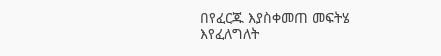በየፈርጁ እያስቀመጠ መፍትሄ እየፈለግለት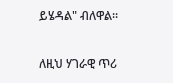ይሄዳል" ብለዋል።

ለዚህ ሃገራዊ ጥሪ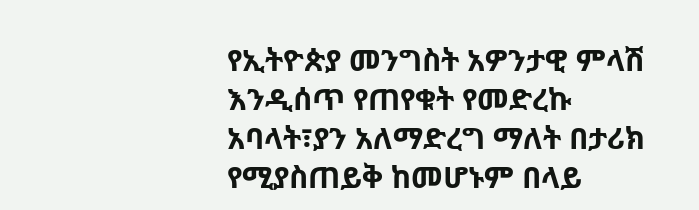የኢትዮጵያ መንግስት አዎንታዊ ምላሽ እንዲሰጥ የጠየቁት የመድረኩ አባላት፣ያን አለማድረግ ማለት በታሪክ የሚያስጠይቅ ከመሆኑም በላይ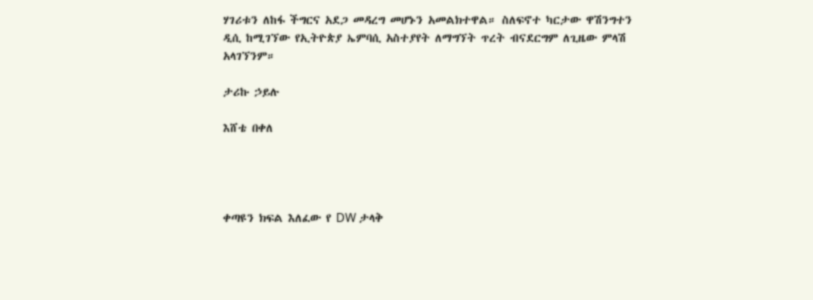ሃገሪቱን ለከፋ ችግርና አደጋ መዳረግ መሆኑን አመልክተዋል። ስለፍኖተ ካርታው ዋሽንግተን ዲሲ ከሚገኘው የኢትዮጵያ ኤምባሲ አስተያየት ለማግኘት ጥረት ብናደርግም ለጊዜው ምላሽ አላገኘንም።

ታሪኩ ኃይሉ

እሸቴ በቀለ




ቀጣዩን ክፍል እለፈው የ DW ታላቅ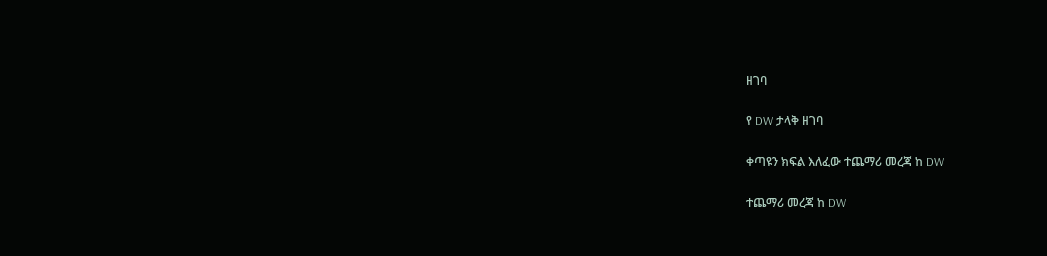ዘገባ

የ DW ታላቅ ዘገባ

ቀጣዩን ክፍል እለፈው ተጨማሪ መረጃ ከ DW

ተጨማሪ መረጃ ከ DW